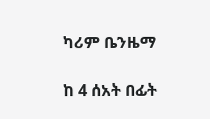ካሪም ቤንዜማ

ከ 4 ሰአት በፊት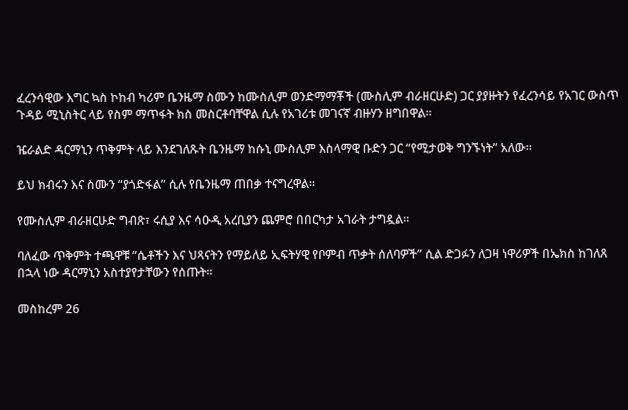ፈረንሳዊው እግር ኳስ ኮከብ ካሪም ቤንዜማ ስሙን ከሙስሊም ወንድማማቾች (ሙስሊም ብራዘርሁድ) ጋር ያያዙትን የፈረንሳይ የአገር ውስጥ ጉዳይ ሚኒስትር ላይ የስም ማጥፋት ክስ መስርቶባቸዋል ሲሉ የአገሪቱ መገናኛ ብዙሃን ዘግበዋል።

ዤራልድ ዳርማኒን ጥቅምት ላይ እንደገለጹት ቤንዜማ ከሱኒ ሙስሊም እስላማዊ ቡድን ጋር “የሚታወቅ ግንኙነት” አለው።

ይህ ክብሩን እና ስሙን “ያጎድፋል” ሲሉ የቤንዜማ ጠበቃ ተናግረዋል።

የሙስሊም ብራዘርሁድ ግብጽ፣ ሩሲያ እና ሳዑዲ አረቢያን ጨምሮ በበርካታ አገራት ታግዷል።

ባለፈው ጥቅምት ተጫዋቹ “ሴቶችን እና ህጻናትን የማይለይ ኢፍትሃዊ የቦምብ ጥቃት ሰለባዎች” ሲል ድጋፉን ለጋዛ ነዋሪዎች በኤክስ ከገለጸ በኋላ ነው ዳርማኒን አስተያየታቸውን የሰጡት።

መስከረም 26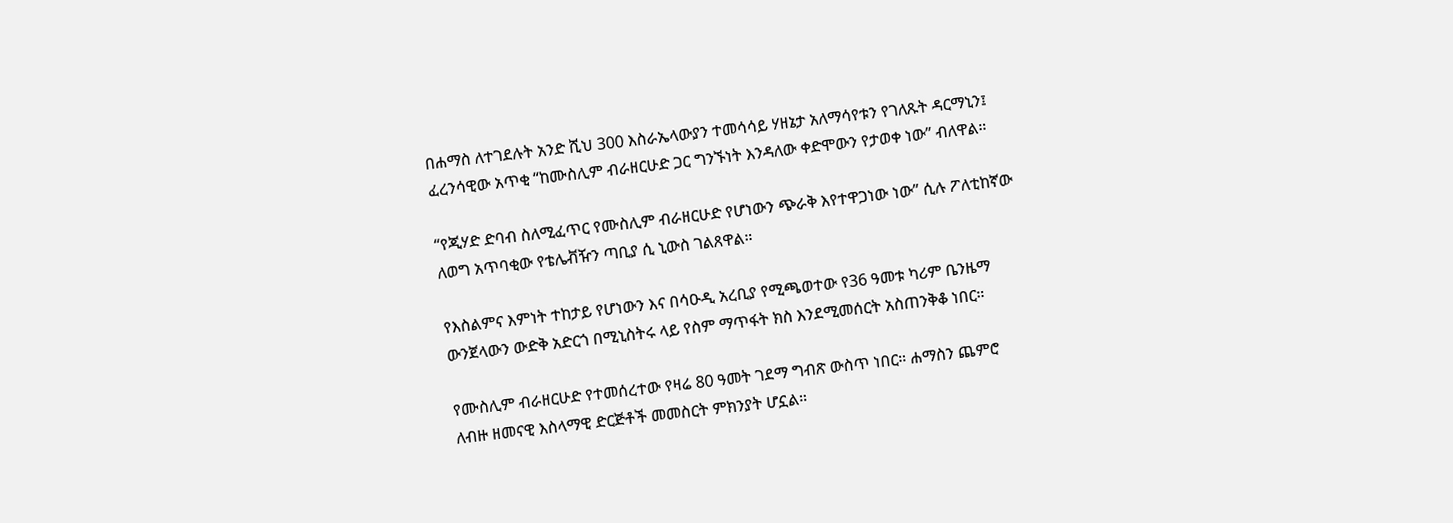በሐማስ ለተገደሉት አንድ ሺህ 300 እስራኤላውያን ተመሳሳይ ሃዘኔታ አለማሳየቱን የገለጹት ዳርማኒን፤ ፈረንሳዊው አጥቂ “ከሙስሊም ብራዘርሁድ ጋር ግንኙነት እንዳለው ቀድሞውን የታወቀ ነው” ብለዋል።

“የጂሃድ ድባብ ስለሚፈጥር የሙስሊም ብራዘርሁድ የሆነውን ጭራቅ እየተዋጋነው ነው” ሲሉ ፖለቲከኛው ለወግ አጥባቂው የቴሌቭዥን ጣቢያ ሲ ኒውስ ገልጸዋል።

የእስልምና እምነት ተከታይ የሆነውን እና በሳዑዲ አረቢያ የሚጫወተው የ36 ዓመቱ ካሪም ቤንዜማ ውንጀላውን ውድቅ አድርጎ በሚኒስትሩ ላይ የስም ማጥፋት ክስ እንደሚመሰርት አስጠንቅቆ ነበር።

የሙስሊም ብራዘርሁድ የተመሰረተው የዛሬ 80 ዓመት ገደማ ግብጽ ውስጥ ነበር። ሐማስን ጨምሮ ለብዙ ዘመናዊ እስላማዊ ድርጅቶች መመስርት ምክንያት ሆኗል።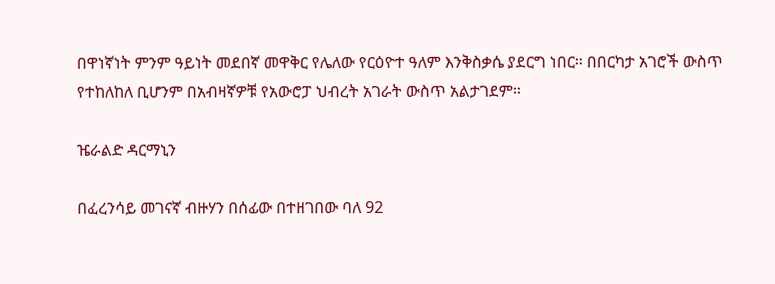በዋነኛነት ምንም ዓይነት መደበኛ መዋቅር የሌለው የርዕዮተ ዓለም እንቅስቃሴ ያደርግ ነበር። በበርካታ አገሮች ውስጥ የተከለከለ ቢሆንም በአብዛኛዎቹ የአውሮፓ ህብረት አገራት ውስጥ አልታገደም።

ዤራልድ ዳርማኒን

በፈረንሳይ መገናኛ ብዙሃን በሰፊው በተዘገበው ባለ 92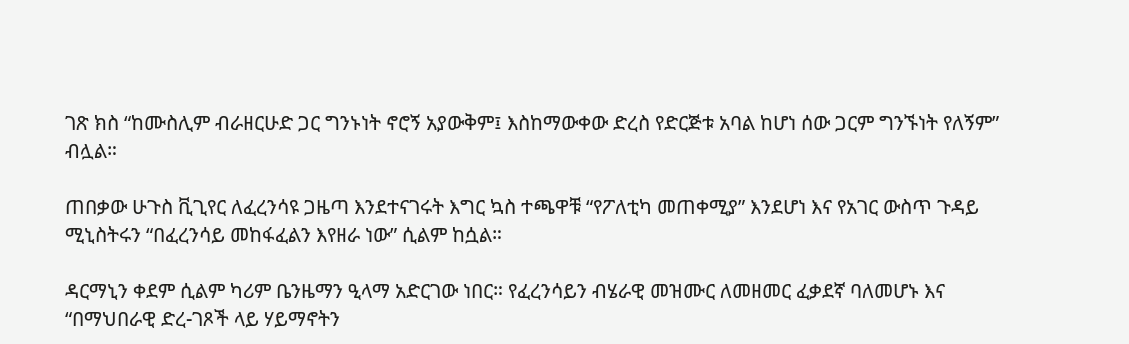ገጽ ክስ “ከሙስሊም ብራዘርሁድ ጋር ግንኑነት ኖሮኝ አያውቅም፤ እስከማውቀው ድረስ የድርጅቱ አባል ከሆነ ሰው ጋርም ግንኙነት የለኝም” ብሏል።

ጠበቃው ሁጉስ ቪጊየር ለፈረንሳዩ ጋዜጣ እንደተናገሩት እግር ኳስ ተጫዋቹ “የፖለቲካ መጠቀሚያ” እንደሆነ እና የአገር ውስጥ ጉዳይ ሚኒስትሩን “በፈረንሳይ መከፋፈልን እየዘራ ነው” ሲልም ከሷል።

ዳርማኒን ቀደም ሲልም ካሪም ቤንዜማን ዒላማ አድርገው ነበር። የፈረንሳይን ብሄራዊ መዝሙር ለመዘመር ፈቃደኛ ባለመሆኑ እና “በማህበራዊ ድረ-ገጾች ላይ ሃይማኖትን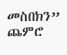መስበክን” ጨምሮ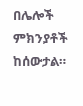በሌሎች ምክንያቶች ከሰውታል።